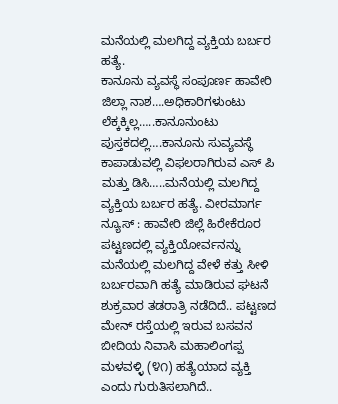ಮನೆಯಲ್ಲಿ ಮಲಗಿದ್ದ ವ್ಯಕ್ತಿಯ ಬರ್ಬರ ಹತ್ಯೆ.
ಕಾನೂನು ವ್ಯವಸ್ಥೆ ಸಂಪೂರ್ಣ ಹಾವೇರಿ ಜಿಲ್ಲಾ ನಾಶ….ಅಧಿಕಾರಿಗಳುಂಟು ಲೆಕ್ಕಕ್ಕಿಲ್ಲ…..ಕಾನೂನುಂಟು ಪುಸ್ತಕದಲ್ಲಿ….ಕಾನೂನು ಸುವ್ಯವಸ್ಥೆ ಕಾಪಾಡುವಲ್ಲಿ ವಿಫಲರಾಗಿರುವ ಎಸ್ ಪಿ ಮತ್ತು ಡಿಸಿ…..ಮನೆಯಲ್ಲಿ ಮಲಗಿದ್ದ ವ್ಯಕ್ತಿಯ ಬರ್ಬರ ಹತ್ಯೆ. ವೀರಮಾರ್ಗ ನ್ಯೂಸ್ : ಹಾವೇರಿ ಜಿಲ್ಲೆ ಹಿರೇಕೆರೂರ ಪಟ್ಟಣದಲ್ಲಿ ವ್ಯಕ್ತಿಯೋರ್ವನನ್ನು ಮನೆಯಲ್ಲಿ ಮಲಗಿದ್ದ ವೇಳೆ ಕತ್ತು ಸೀಳಿ ಬರ್ಬರವಾಗಿ ಹತ್ಯೆ ಮಾಡಿರುವ ಘಟನೆ ಶುಕ್ರವಾರ ತಡರಾತ್ರಿ ನಡೆದಿದೆ.. ಪಟ್ಟಣದ ಮೇನ್ ರಸ್ತೆಯಲ್ಲಿ ಇರುವ ಬಸವನ ಬೀದಿಯ ನಿವಾಸಿ ಮಹಾಲಿಂಗಪ್ಪ ಮಳವಳ್ಳಿ (೪೧) ಹತ್ಯೆಯಾದ ವ್ಯಕ್ತಿ ಎಂದು ಗುರುತಿಸಲಾಗಿದೆ..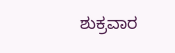ಶುಕ್ರವಾರ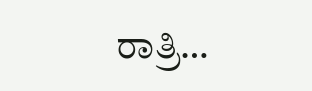ರಾತ್ರಿ…